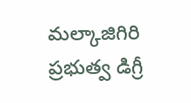మల్కాజిగిరి ప్రభుత్వ డిగ్రీ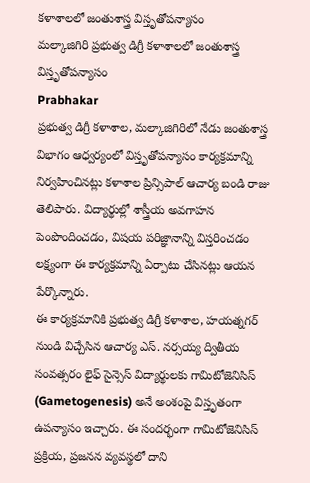కళాశాలలో జంతుశాస్త్ర విస్తృతోపన్యాసం
మల్కాజిగిరి ప్రభుత్వ డిగ్రీ కళాశాలలో జంతుశాస్త్ర విస్తృతోపన్యాసం
Prabhakar
ప్రభుత్వ డిగ్రీ కళాశాల, మల్కాజిగిరిలో నేడు జంతుశాస్త్ర విభాగం ఆధ్వర్యంలో విస్తృతోపన్యాసం కార్యక్రమాన్ని నిర్వహించినట్లు కళాశాల ప్రిన్సిపాల్ ఆచార్య బండి రాజు తెలిపారు. విద్యార్థుల్లో శాస్త్రీయ అవగాహన పెంపొందించడం, విషయ పరిజ్ఞానాన్ని విస్తరించడం లక్ష్యంగా ఈ కార్యక్రమాన్ని ఏర్పాటు చేసినట్లు ఆయన పేర్కొన్నారు.
ఈ కార్యక్రమానికి ప్రభుత్వ డిగ్రీ కళాశాల, హయత్నగర్ నుండి విచ్చేసిన ఆచార్య ఎస్. నర్సయ్య ద్వితీయ సంవత్సరం లైఫ్ సైన్సెస్ విద్యార్థులకు గామిటోజెనిసిస్ (Gametogenesis) అనే అంశంపై విస్తృతంగా ఉపన్యాసం ఇచ్చారు. ఈ సందర్భంగా గామిటోజెనిసిస్ ప్రక్రియ, ప్రజనన వ్యవస్థలో దాని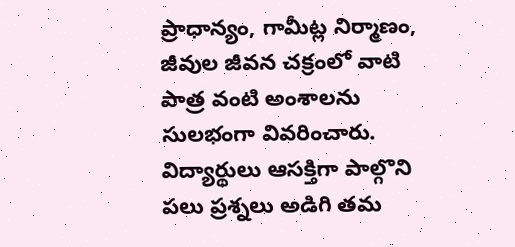ప్రాధాన్యం, గామీట్ల నిర్మాణం, జీవుల జీవన చక్రంలో వాటి పాత్ర వంటి అంశాలను సులభంగా వివరించారు. విద్యార్థులు ఆసక్తిగా పాల్గొని పలు ప్రశ్నలు అడిగి తమ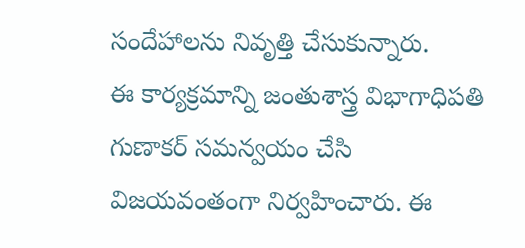సందేహాలను నివృత్తి చేసుకున్నారు.
ఈ కార్యక్రమాన్ని జంతుశాస్త్ర విభాగాధిపతి గుణాకర్ సమన్వయం చేసి విజయవంతంగా నిర్వహించారు. ఈ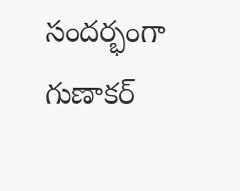సందర్భంగా గుణాకర్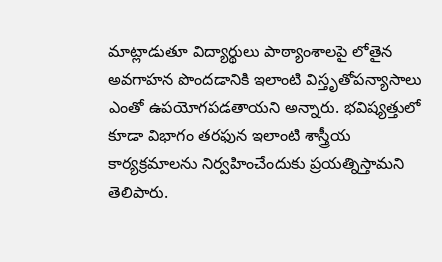మాట్లాడుతూ విద్యార్థులు పాఠ్యాంశాలపై లోతైన అవగాహన పొందడానికి ఇలాంటి విస్తృతోపన్యాసాలు ఎంతో ఉపయోగపడతాయని అన్నారు. భవిష్యత్తులో కూడా విభాగం తరఫున ఇలాంటి శాస్త్రీయ కార్యక్రమాలను నిర్వహించేందుకు ప్రయత్నిస్తామని తెలిపారు.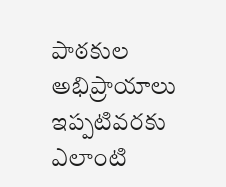పాఠకుల అభిప్రాయాలు
ఇప్పటివరకు ఎలాంటి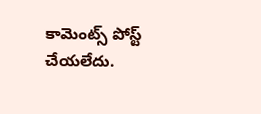కామెంట్స్ పోస్ట్ చేయలేదు.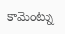కామెంట్ను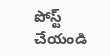పోస్ట్ చేయండి